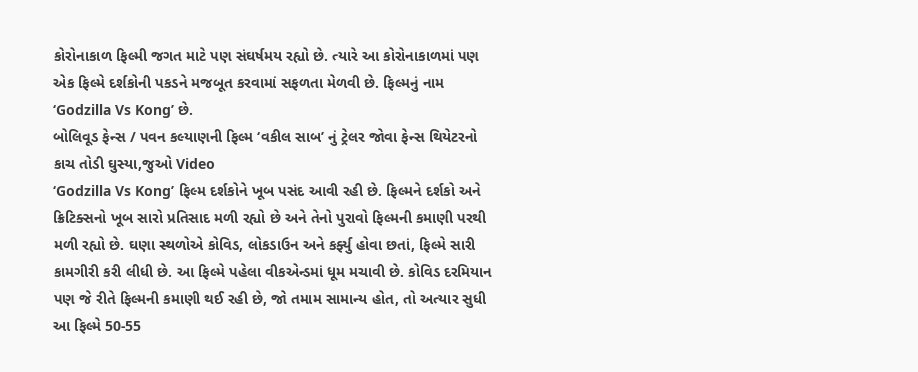કોરોનાકાળ ફિલ્મી જગત માટે પણ સંઘર્ષમય રહ્યો છે. ત્યારે આ કોરોનાકાળમાં પણ એક ફિલ્મે દર્શકોની પકડને મજબૂત કરવામાં સફળતા મેળવી છે. ફિલ્મનું નામ ‘Godzilla Vs Kong’ છે.
બોલિવૂડ ફેન્સ / પવન કલ્યાણની ફિલ્મ ‘વકીલ સાબ’ નું ટ્રેલર જોવા ફેન્સ થિયેટરનો કાચ તોડી ઘુસ્યા,જુઓ Video
‘Godzilla Vs Kong’ ફિલ્મ દર્શકોને ખૂબ પસંદ આવી રહી છે. ફિલ્મને દર્શકો અને ક્રિટિક્સનો ખૂબ સારો પ્રતિસાદ મળી રહ્યો છે અને તેનો પુરાવો ફિલ્મની કમાણી પરથી મળી રહ્યો છે. ઘણા સ્થળોએ કોવિડ, લોકડાઉન અને કર્ફ્યુ હોવા છતાં, ફિલ્મે સારી કામગીરી કરી લીધી છે. આ ફિલ્મે પહેલા વીકએન્ડમાં ધૂમ મચાવી છે. કોવિડ દરમિયાન પણ જે રીતે ફિલ્મની કમાણી થઈ રહી છે, જો તમામ સામાન્ય હોત, તો અત્યાર સુધી આ ફિલ્મે 50-55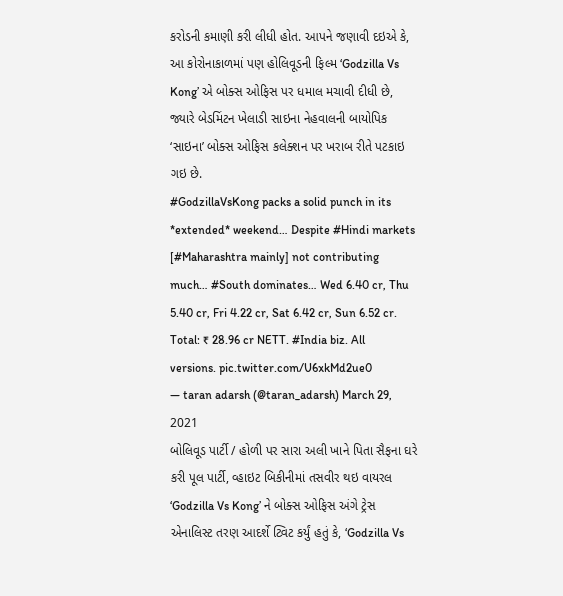કરોડની કમાણી કરી લીધી હોત. આપને જણાવી દઇએ કે, આ કોરોનાકાળમાં પણ હોલિવૂડની ફિલ્મ ‘Godzilla Vs Kong’ એ બોક્સ ઓફિસ પર ધમાલ મચાવી દીધી છે, જ્યારે બેડમિંટન ખેલાડી સાઇના નેહવાલની બાયોપિક ‘સાઇના’ બોક્સ ઓફિસ કલેક્શન પર ખરાબ રીતે પટકાઇ ગઇ છે.
#GodzillaVsKong packs a solid punch in its *extended* weekend… Despite #Hindi markets [#Maharashtra mainly] not contributing much… #South dominates… Wed 6.40 cr, Thu 5.40 cr, Fri 4.22 cr, Sat 6.42 cr, Sun 6.52 cr. Total: ₹ 28.96 cr NETT. #India biz. All versions. pic.twitter.com/U6xkMd2ue0
— taran adarsh (@taran_adarsh) March 29, 2021
બોલિવૂડ પાર્ટી / હોળી પર સારા અલી ખાને પિતા સૈફના ઘરે કરી પૂલ પાર્ટી, વ્હાઇટ બિકીનીમાં તસવીર થઇ વાયરલ
‘Godzilla Vs Kong’ ને બોક્સ ઓફિસ અંગે ટ્રેસ એનાલિસ્ટ તરણ આદર્શે ટ્વિટ કર્યું હતું કે, ‘Godzilla Vs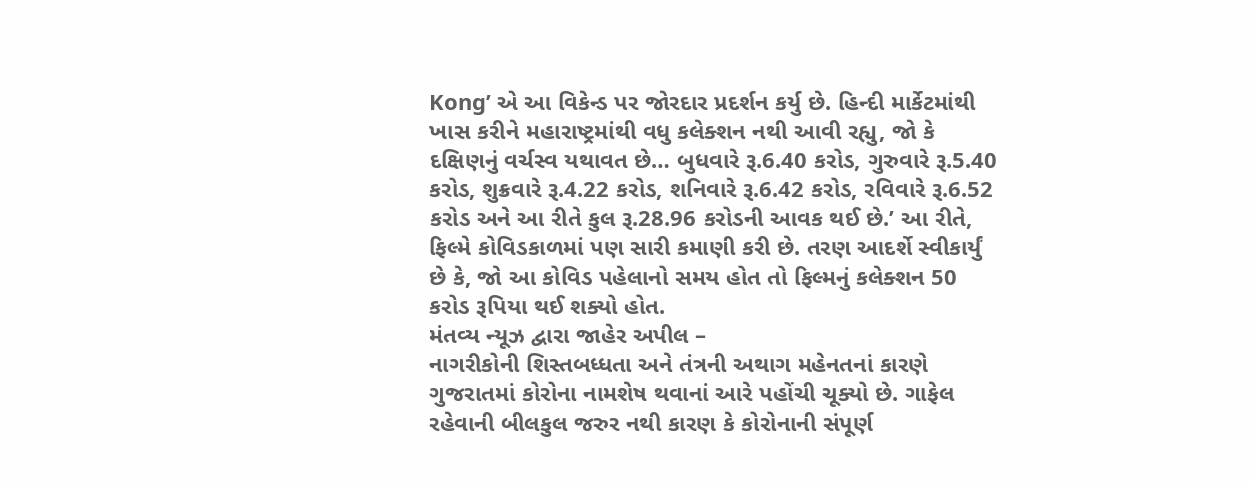Kong’ એ આ વિકેન્ડ પર જોરદાર પ્રદર્શન કર્યુ છે. હિન્દી માર્કેટમાંથી ખાસ કરીને મહારાષ્ટ્રમાંથી વધુ કલેક્શન નથી આવી રહ્યુ, જો કે દક્ષિણનું વર્ચસ્વ યથાવત છે… બુધવારે રૂ.6.40 કરોડ, ગુરુવારે રૂ.5.40 કરોડ, શુક્રવારે રૂ.4.22 કરોડ, શનિવારે રૂ.6.42 કરોડ, રવિવારે રૂ.6.52 કરોડ અને આ રીતે કુલ રૂ.28.96 કરોડની આવક થઈ છે.’ આ રીતે, ફિલ્મે કોવિડકાળમાં પણ સારી કમાણી કરી છે. તરણ આદર્શે સ્વીકાર્યું છે કે, જો આ કોવિડ પહેલાનો સમય હોત તો ફિલ્મનું કલેક્શન 50 કરોડ રૂપિયા થઈ શક્યો હોત.
મંતવ્ય ન્યૂઝ દ્વારા જાહેર અપીલ –
નાગરીકોની શિસ્તબધ્ધતા અને તંત્રની અથાગ મહેનતનાં કારણે ગુજરાતમાં કોરોના નામશેષ થવાનાં આરે પહોંચી ચૂક્યો છે. ગાફેલ રહેવાની બીલકુલ જરુર નથી કારણ કે કોરોનાની સંપૂર્ણ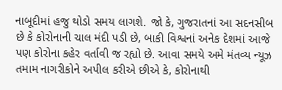નાબૂદીમાં હજુ થોડો સમય લાગશે. જો કે, ગુજરાતનાં આ સદનસીબ છે કે કોરોનાની ચાલ મંદી પડી છે, બાકી વિશ્વનાં અનેક દેશમાં આજે પણ કોરોના કહેર વર્તાવી જ રહ્યો છે. આવા સમયે અમે મંતવ્ય ન્યૂઝ તમામ નાગરીકોને અપીલ કરીએ છીએ કે, કોરોનાથી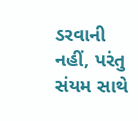ડરવાની નહીં, પરંતુ સંયમ સાથે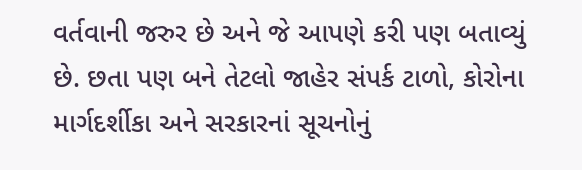વર્તવાની જરુર છે અને જે આપણે કરી પણ બતાવ્યું છે. છતા પણ બને તેટલો જાહેર સંપર્ક ટાળો, કોરોના માર્ગદર્શીકા અને સરકારનાં સૂચનોનું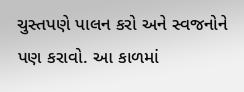ચુસ્તપણે પાલન કરો અને સ્વજનોને પણ કરાવો. આ કાળમાં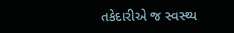તકેદારીએ જ સ્વસ્થ્ય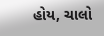હોય, ચાલો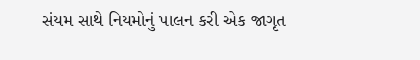સંયમ સાથે નિયમોનું પાલન કરી એક જાગૃત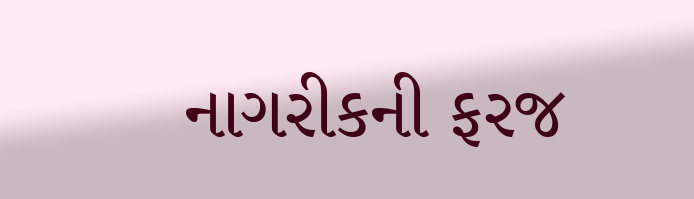નાગરીકની ફરજ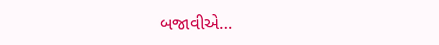બજાવીએ…